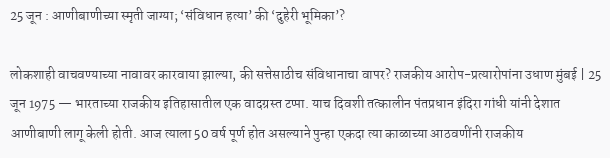25 जून : आणीबाणीच्या स्मृती जाग्या; ‘संविधान हत्या’ की ‘दुहेरी भूमिका’?

लोकशाही वाचवण्याच्या नावावर कारवाया झाल्या, की सत्तेसाठीच संविधानाचा वापर? राजकीय आरोप-प्रत्यारोपांना उधाण मुंबई | 25 जून 1975 — भारताच्या राजकीय इतिहासातील एक वादग्रस्त टप्पा. याच दिवशी तत्कालीन पंतप्रधान इंदिरा गांधी यांनी देशात आणीबाणी लागू केली होती. आज त्याला 50 वर्ष पूर्ण होत असल्याने पुन्हा एकदा त्या काळाच्या आठवणींनी राजकीय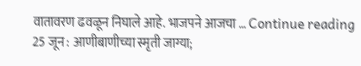वातावरण ढवळून निघाले आहे. भाजपने आजचा … Continue reading 25 जून : आणीबाणीच्या स्मृती जाग्या;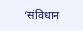‘संविधान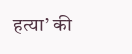हत्या’ की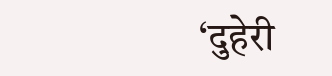‘दुहेरी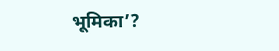भूमिका’?